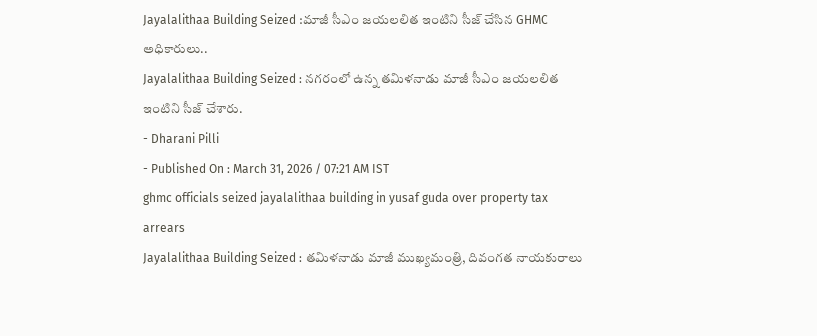Jayalalithaa Building Seized :మాజీ సీఎం జయలలిత ఇంటిని సీజ్ చేసిన GHMC అధికారులు..
Jayalalithaa Building Seized : నగరంలో ఉన్న తమిళనాడు మాజీ సీఎం జయలలిత ఇంటిని సీజ్ చేశారు.
- Dharani Pilli
- Published On : March 31, 2026 / 07:21 AM IST
ghmc officials seized jayalalithaa building in yusaf guda over property tax arrears
Jayalalithaa Building Seized : తమిళనాడు మాజీ ముఖ్యమంత్రి, దివంగత నాయకురాలు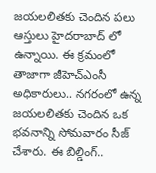జయలలితకు చెందిన పలు ఆస్తులు హైదరాబాద్ లో ఉన్నాయి. ఈ క్రమంలో తాజాగా జీహెచ్ఎంసీ అధికారులు.. నగరంలో ఉన్న జయలలితకు చెందిన ఒక భవనాన్ని సోమవారం సీజ్ చేశారు. ఈ బిల్డింగ్..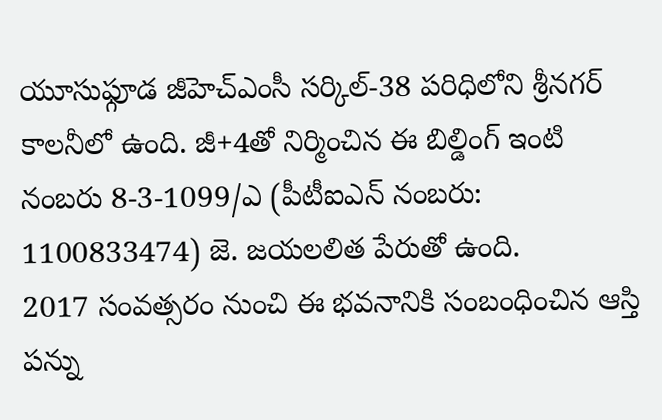యూసుఫ్గూడ జీహెచ్ఎంసీ సర్కిల్-38 పరిధిలోని శ్రీనగర్ కాలనీలో ఉంది. జీ+4తో నిర్మించిన ఈ బిల్డింగ్ ఇంటి నంబరు 8-3-1099/ఎ (పీటీఐఎన్ నంబరు: 1100833474) జె. జయలలిత పేరుతో ఉంది.
2017 సంవత్సరం నుంచి ఈ భవనానికి సంబంధించిన ఆస్తి పన్ను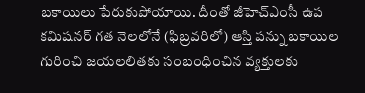బకాయిలు పేరుకుపోయాయి. దీంతో జీహెచ్ఎంసీ ఉప కమిషనర్ గత నెలలోనే (ఫిబ్రవరిలో) ఆస్తి పన్ను బకాయిల గురించి జయలలితకు సంబంధించిన వ్యక్తులకు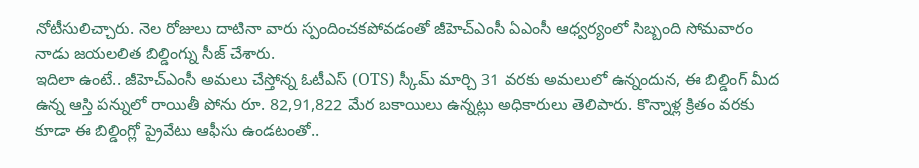నోటీసులిచ్చారు. నెల రోజులు దాటినా వారు స్పందించకపోవడంతో జీహెచ్ఎంసీ ఏఎంసీ ఆధ్వర్యంలో సిబ్బంది సోమవారం నాడు జయలలిత బిల్డింగ్ను సీజ్ చేశారు.
ఇదిలా ఉంటే.. జీహెచ్ఎంసీ అమలు చేస్తోన్న ఓటీఎస్ (OTS) స్కీమ్ మార్చి 31 వరకు అమలులో ఉన్నందున, ఈ బిల్డింగ్ మీద ఉన్న ఆస్తి పన్నులో రాయితీ పోను రూ. 82,91,822 మేర బకాయిలు ఉన్నట్లు అధికారులు తెలిపారు. కొన్నాళ్ల క్రితం వరకు కూడా ఈ బిల్డింగ్లో ప్రైవేటు ఆఫీసు ఉండటంతో..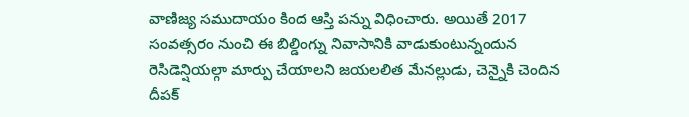వాణిజ్య సముదాయం కింద ఆస్తి పన్ను విధించారు. అయితే 2017 సంవత్సరం నుంచి ఈ బిల్డింగ్ను నివాసానికి వాడుకుంటున్నందున రెసిడెన్షియల్గా మార్పు చేయాలని జయలలిత మేనల్లుడు, చెన్నైకి చెందిన దీపక్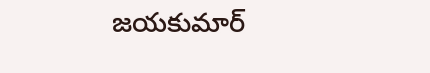జయకుమార్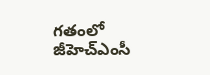గతంలో జీహెచ్ఎంసీ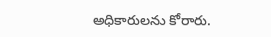అధికారులను కోరారు.